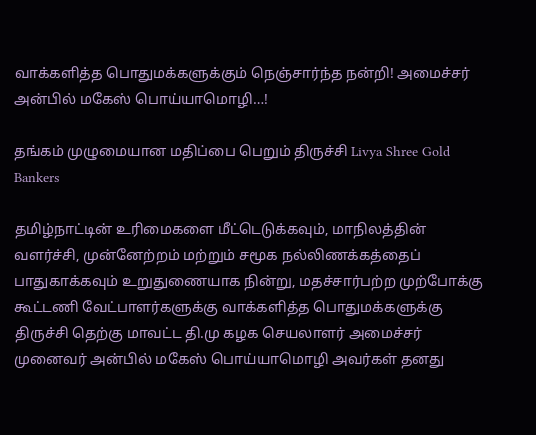வாக்களித்த பொதுமக்களுக்கும் நெஞ்சார்ந்த நன்றி! அமைச்சர் அன்பில் மகேஸ் பொய்யாமொழி…!

தங்கம் முழுமையான மதிப்பை பெறும் திருச்சி Livya Shree Gold Bankers

தமிழ்நாட்டின் உரிமைகளை மீட்டெடுக்கவும், மாநிலத்தின் வளர்ச்சி, முன்னேற்றம் மற்றும் சமூக நல்லிணக்கத்தைப் பாதுகாக்கவும் உறுதுணையாக நின்று, மதச்சார்பற்ற முற்போக்கு கூட்டணி வேட்பாளர்களுக்கு வாக்களித்த பொதுமக்களுக்கு  திருச்சி தெற்கு மாவட்ட தி.மு கழக செயலாளர் அமைச்சர் முனைவர் அன்பில் மகேஸ் பொய்யாமொழி அவர்கள் தனது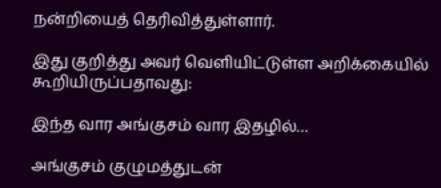நன்றியைத் தெரிவித்துள்ளார்.

இது குறித்து அவர் வெளியிட்டுள்ள அறிக்கையில் கூறியிருப்பதாவது:

இந்த வார அங்குசம் வார இதழில்…

அங்குசம் குழுமத்துடன்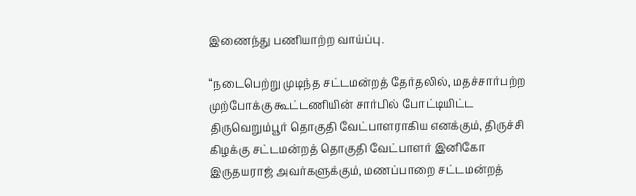இணைந்து பணியாற்ற வாய்ப்பு.

“நடைபெற்று முடிந்த சட்டமன்றத் தேர்தலில், மதச்சார்பற்ற முற்போக்கு கூட்டணியின் சார்பில் போட்டியிட்ட திருவெறும்பூர் தொகுதி வேட்பாளராகிய எனக்கும், திருச்சி கிழக்கு சட்டமன்றத் தொகுதி வேட்பாளர் இனிகோ இருதயராஜ் அவர்களுக்கும், மணப்பாறை சட்டமன்றத்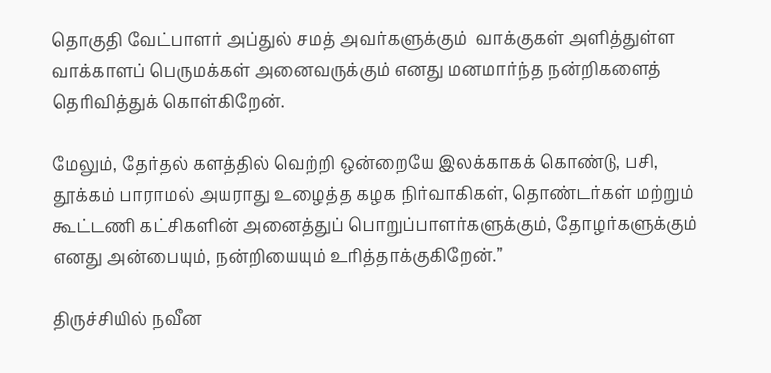தொகுதி வேட்பாளர் அப்துல் சமத் அவர்களுக்கும்  வாக்குகள் அளித்துள்ள  வாக்காளப் பெருமக்கள் அனைவருக்கும் எனது மனமார்ந்த நன்றிகளைத் தெரிவித்துக் கொள்கிறேன்.

மேலும், தேர்தல் களத்தில் வெற்றி ஒன்றையே இலக்காகக் கொண்டு, பசி, தூக்கம் பாராமல் அயராது உழைத்த கழக நிர்வாகிகள், தொண்டர்கள் மற்றும் கூட்டணி கட்சிகளின் அனைத்துப் பொறுப்பாளர்களுக்கும், தோழர்களுக்கும் எனது அன்பையும், நன்றியையும் உரித்தாக்குகிறேன்.”

திருச்சியில் நவீன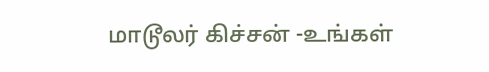மாடூலர் கிச்சன் -உங்கள்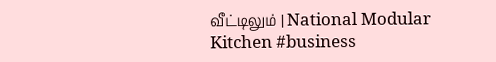வீட்டிலும் | National Modular Kitchen #business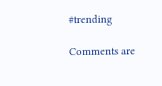#trending

Comments are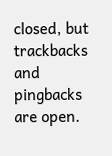closed, but trackbacks and pingbacks are open.